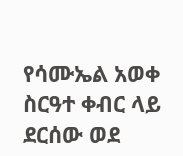የሳሙኤል አወቀ ስርዓተ ቀብር ላይ ደርሰው ወደ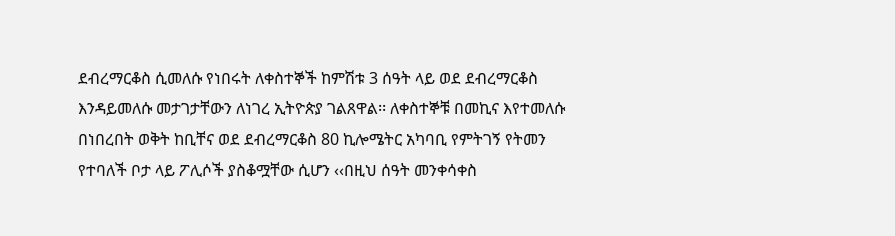ደብረማርቆስ ሲመለሱ የነበሩት ለቀስተኞች ከምሽቱ 3 ሰዓት ላይ ወደ ደብረማርቆስ እንዳይመለሱ መታገታቸውን ለነገረ ኢትዮጵያ ገልጸዋል፡፡ ለቀስተኞቹ በመኪና እየተመለሱ በነበረበት ወቅት ከቢቸና ወደ ደብረማርቆስ 80 ኪሎሜትር አካባቢ የምትገኝ የትመን የተባለች ቦታ ላይ ፖሊሶች ያስቆሟቸው ሲሆን ‹‹በዚህ ሰዓት መንቀሳቀስ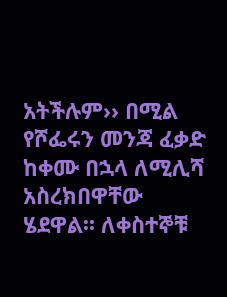አትችሉም›› በሚል የሾፌሩን መንጃ ፈቃድ ከቀሙ በኋላ ለሚሊሻ አስረክበዋቸው ሄደዋል፡፡ ለቀስተኞቹ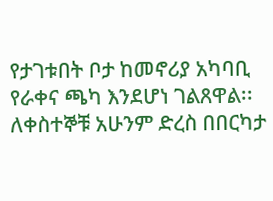የታገቱበት ቦታ ከመኖሪያ አካባቢ የራቀና ጫካ እንደሆነ ገልጸዋል፡፡ ለቀስተኞቹ አሁንም ድረስ በበርካታ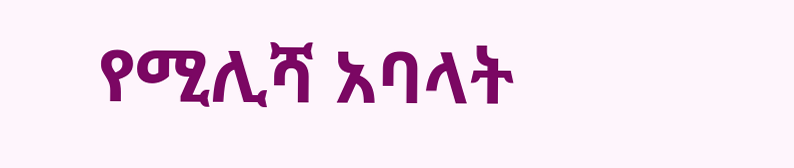የሚሊሻ አባላት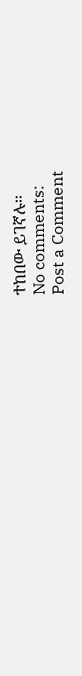ተከበው ይገኛሉ፡፡
No comments:
Post a Comment